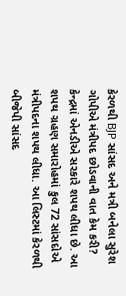કેરળથી BJP સાંસદ અને મત્રી બનેલા સુરેશ ગોપીએ મંત્રીપદ છોડવાની વાત કેમ કરી?
કેન્દ્રમાં એનડીએ સરકારે શપથ લીધા છે. આ શપથ ગ્રહણ સમારોહમાં કુલ 72 સાંસદોએ મંત્રીપદના શપથ લીધા. આ લિસ્ટમાં કેરળથી બીજેપી સાંસદ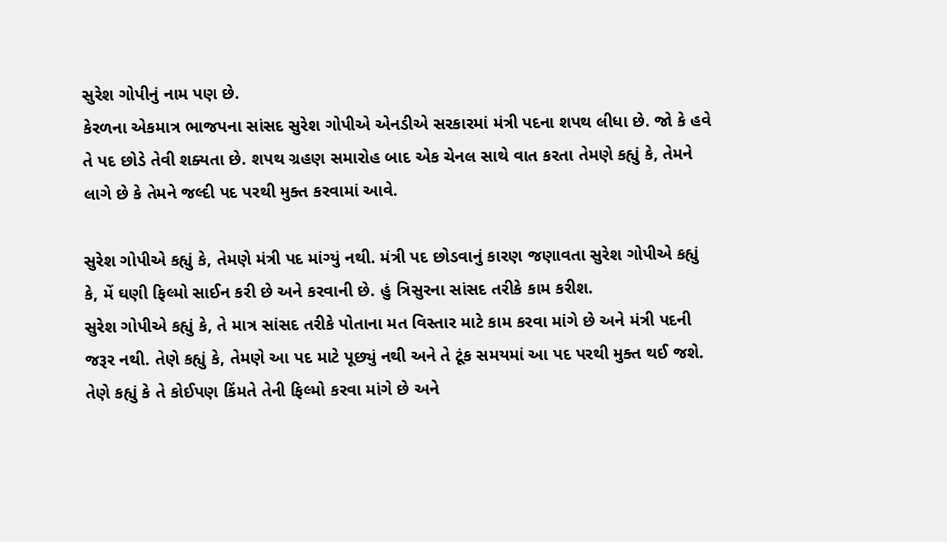સુરેશ ગોપીનું નામ પણ છે.
કેરળના એકમાત્ર ભાજપના સાંસદ સુરેશ ગોપીએ એનડીએ સરકારમાં મંત્રી પદના શપથ લીધા છે. જો કે હવે તે પદ છોડે તેવી શક્યતા છે. શપથ ગ્રહણ સમારોહ બાદ એક ચેનલ સાથે વાત કરતા તેમણે કહ્યું કે, તેમને લાગે છે કે તેમને જલ્દી પદ પરથી મુક્ત કરવામાં આવે.

સુરેશ ગોપીએ કહ્યું કે, તેમણે મંત્રી પદ માંગ્યું નથી. મંત્રી પદ છોડવાનું કારણ જણાવતા સુરેશ ગોપીએ કહ્યું કે, મેં ઘણી ફિલ્મો સાઈન કરી છે અને કરવાની છે. હું ત્રિસુરના સાંસદ તરીકે કામ કરીશ.
સુરેશ ગોપીએ કહ્યું કે, તે માત્ર સાંસદ તરીકે પોતાના મત વિસ્તાર માટે કામ કરવા માંગે છે અને મંત્રી પદની જરૂર નથી. તેણે કહ્યું કે, તેમણે આ પદ માટે પૂછ્યું નથી અને તે ટૂંક સમયમાં આ પદ પરથી મુક્ત થઈ જશે. તેણે કહ્યું કે તે કોઈપણ કિંમતે તેની ફિલ્મો કરવા માંગે છે અને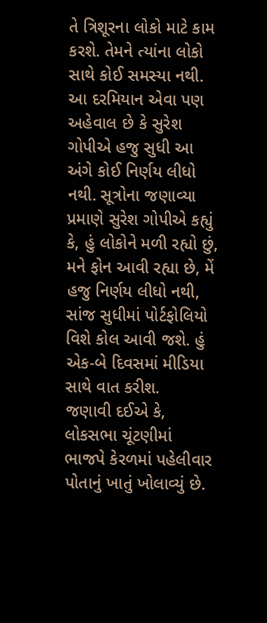તે ત્રિશૂરના લોકો માટે કામ કરશે. તેમને ત્યાંના લોકો સાથે કોઈ સમસ્યા નથી.
આ દરમિયાન એવા પણ અહેવાલ છે કે સુરેશ ગોપીએ હજુ સુધી આ અંગે કોઈ નિર્ણય લીધો નથી. સૂત્રોના જણાવ્યા પ્રમાણે સુરેશ ગોપીએ કહ્યું કે, હું લોકોને મળી રહ્યો છું, મને ફોન આવી રહ્યા છે, મેં હજુ નિર્ણય લીધો નથી, સાંજ સુધીમાં પોર્ટફોલિયો વિશે કોલ આવી જશે. હું એક-બે દિવસમાં મીડિયા સાથે વાત કરીશ.
જણાવી દઈએ કે, લોકસભા ચૂંટણીમાં ભાજપે કેરળમાં પહેલીવાર પોતાનું ખાતું ખોલાવ્યું છે.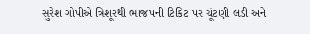સુરેશ ગોપીએ ત્રિશૂરથી ભાજપની ટિકિટ પર ચૂંટણી લડી અને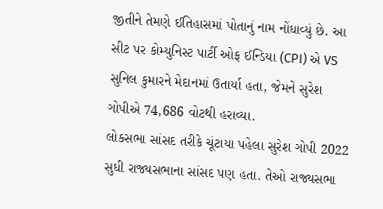જીતીને તેમણે ઈતિહાસમાં પોતાનું નામ નોંધાવ્યું છે. આ સીટ પર કોમ્યુનિસ્ટ પાર્ટી ઓફ ઈન્ડિયા (CPI) એ VS સુનિલ કુમારને મેદાનમાં ઉતાર્યા હતા, જેમને સુરેશ ગોપીએ 74,686 વોટથી હરાવ્યા.
લોકસભા સાંસદ તરીકે ચૂંટાયા પહેલા સુરેશ ગોપી 2022 સુધી રાજ્યસભાના સાંસદ પણ હતા. તેઓ રાજ્યસભા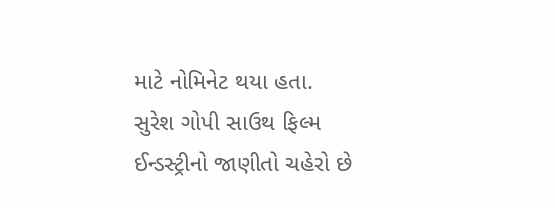માટે નોમિનેટ થયા હતા. સુરેશ ગોપી સાઉથ ફિલ્મ ઈન્ડસ્ટ્રીનો જાણીતો ચહેરો છે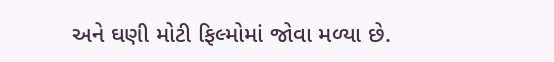અને ઘણી મોટી ફિલ્મોમાં જોવા મળ્યા છે.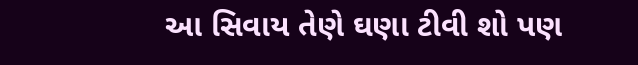આ સિવાય તેણે ઘણા ટીવી શો પણ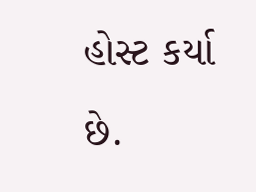હોસ્ટ કર્યા છે.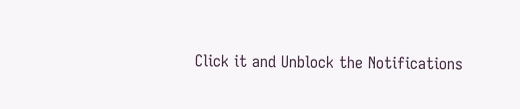Click it and Unblock the Notifications